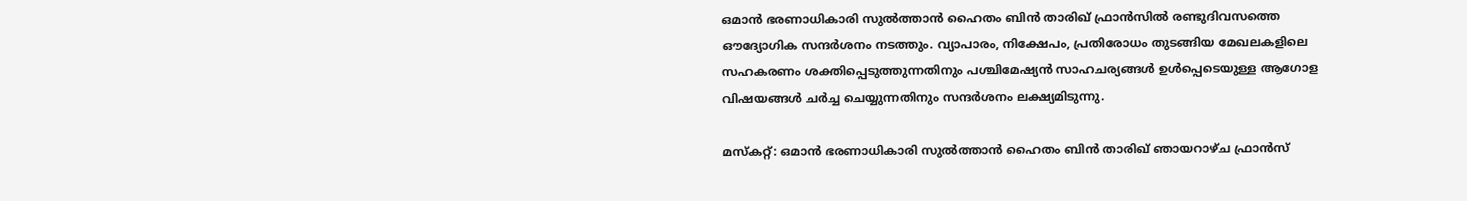ഒമാൻ ഭരണാധികാരി സുൽത്താൻ ഹൈതം ബിൻ താരിഖ് ഫ്രാൻസിൽ രണ്ടുദിവസത്തെ ഔദ്യോഗിക സന്ദർശനം നടത്തും. വ്യാപാരം, നിക്ഷേപം, പ്രതിരോധം തുടങ്ങിയ മേഖലകളിലെ സഹകരണം ശക്തിപ്പെടുത്തുന്നതിനും പശ്ചിമേഷ്യൻ സാഹചര്യങ്ങൾ ഉൾപ്പെടെയുള്ള ആഗോള വിഷയങ്ങൾ ചർച്ച ചെയ്യുന്നതിനും സന്ദർശനം ലക്ഷ്യമിടുന്നു.

മസ്കറ്റ്: ഒമാൻ ഭരണാധികാരി സുൽത്താൻ ഹൈതം ബിൻ താരിഖ് ഞായറാഴ്ച ഫ്രാൻസ്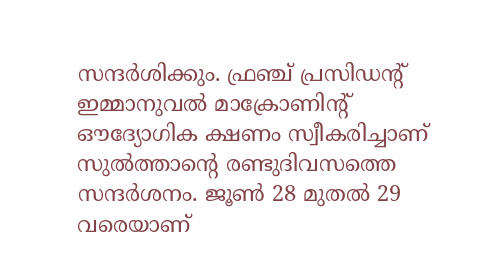സന്ദർശിക്കും. ഫ്രഞ്ച് പ്രസിഡന്‍റ് ഇമ്മാനുവൽ മാക്രോണിന്‍റ് ഔദ്യോഗിക ക്ഷണം സ്വീകരിച്ചാണ് സുൽത്താന്റെ രണ്ടുദിവസത്തെ സന്ദർശനം. ജൂൺ 28 മുതൽ 29 വരെയാണ്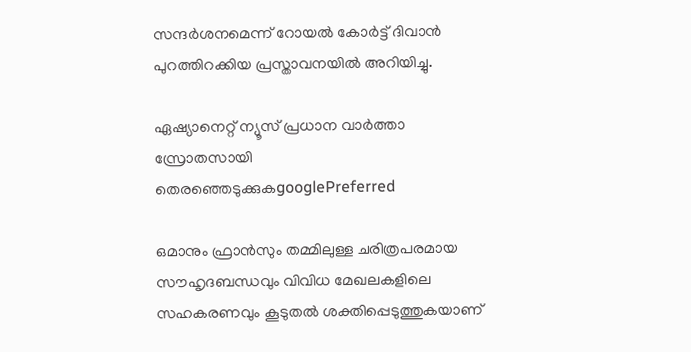സന്ദർശനമെന്ന് റോയൽ കോർട്ട് ദിവാൻ പുറത്തിറക്കിയ പ്രസ്താവനയിൽ അറിയിച്ചു.

ഏഷ്യാനെറ്റ് ന്യൂസ് പ്രധാന വാർത്താ സ്രോതസായി തെരഞ്ഞെടുക്കുകgooglePreferred

ഒമാനും ഫ്രാൻസും തമ്മിലുള്ള ചരിത്രപരമായ സൗഹൃദബന്ധവും വിവിധ മേഖലകളിലെ സഹകരണവും കൂടുതൽ ശക്തിപ്പെടുത്തുകയാണ്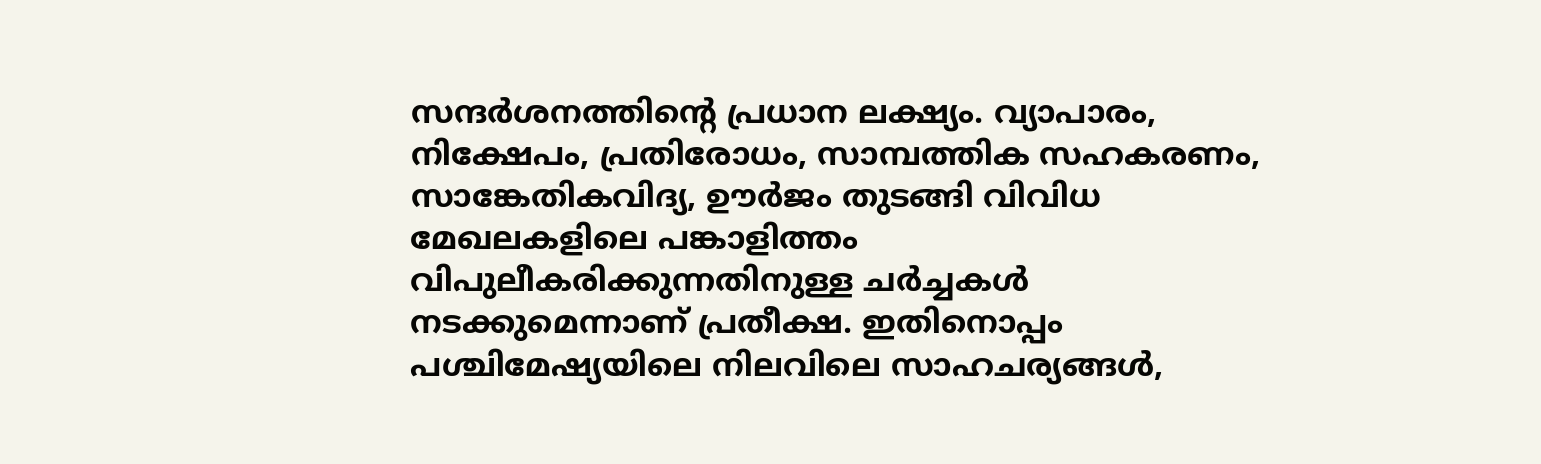സന്ദർശനത്തിന്റെ പ്രധാന ലക്ഷ്യം. വ്യാപാരം, നിക്ഷേപം, പ്രതിരോധം, സാമ്പത്തിക സഹകരണം, സാങ്കേതികവിദ്യ, ഊർജം തുടങ്ങി വിവിധ മേഖലകളിലെ പങ്കാളിത്തം വിപുലീകരിക്കുന്നതിനുള്ള ചർച്ചകൾ നടക്കുമെന്നാണ് പ്രതീക്ഷ. ഇതിനൊപ്പം പശ്ചിമേഷ്യയിലെ നിലവിലെ സാഹചര്യങ്ങൾ,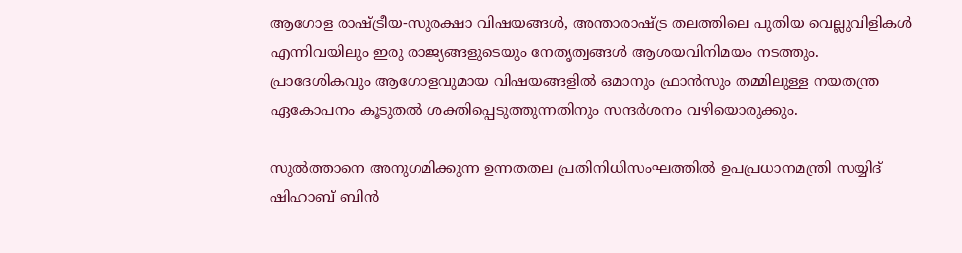ആഗോള രാഷ്ട്രീയ-സുരക്ഷാ വിഷയങ്ങൾ, അന്താരാഷ്ട്ര തലത്തിലെ പുതിയ വെല്ലുവിളികൾ എന്നിവയിലും ഇരു രാജ്യങ്ങളുടെയും നേതൃത്വങ്ങൾ ആശയവിനിമയം നടത്തും. പ്രാദേശികവും ആഗോളവുമായ വിഷയങ്ങളിൽ ഒമാനും ഫ്രാൻസും തമ്മിലുള്ള നയതന്ത്ര ഏകോപനം കൂടുതൽ ശക്തിപ്പെടുത്തുന്നതിനും സന്ദർശനം വഴിയൊരുക്കും.

സുൽത്താനെ അനുഗമിക്കുന്ന ഉന്നതതല പ്രതിനിധിസംഘത്തിൽ ഉപപ്രധാനമന്ത്രി സയ്യിദ് ഷിഹാബ് ബിൻ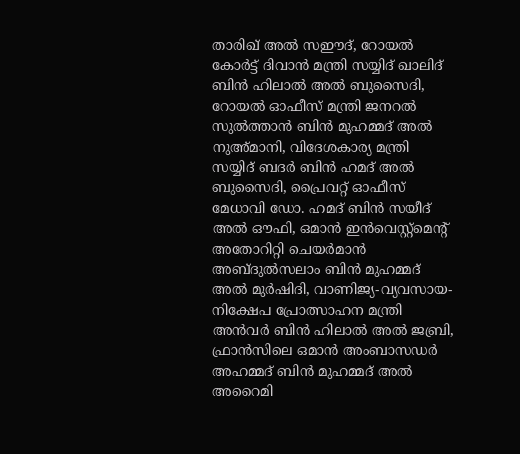താരിഖ് അൽ സഈദ്, റോയൽ കോർട്ട് ദിവാൻ മന്ത്രി സയ്യിദ് ഖാലിദ് ബിൻ ഹിലാൽ അൽ ബുസൈദി, റോയൽ ഓഫീസ് മന്ത്രി ജനറൽ സുൽത്താൻ ബിൻ മുഹമ്മദ് അൽ നുഅ്മാനി, വിദേശകാര്യ മന്ത്രി സയ്യിദ് ബദർ ബിൻ ഹമദ് അൽ ബുസൈദി, പ്രൈവറ്റ് ഓഫീസ് മേധാവി ഡോ. ഹമദ് ബിൻ സയീദ് അൽ ഔഫി, ഒമാൻ ഇൻവെസ്റ്റ്മെന്റ് അതോറിറ്റി ചെയർമാൻ അബ്ദുൽസലാം ബിൻ മുഹമ്മദ് അൽ മുർഷിദി, വാണിജ്യ-വ്യവസായ-നിക്ഷേപ പ്രോത്സാഹന മന്ത്രി അൻവർ ബിൻ ഹിലാൽ അൽ ജബ്രി, ഫ്രാൻസിലെ ഒമാൻ അംബാസഡർ അഹമ്മദ് ബിൻ മുഹമ്മദ് അൽ അറൈമി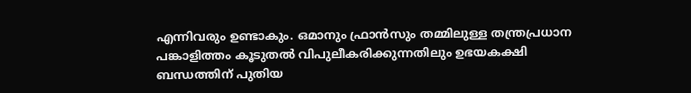എന്നിവരും ഉണ്ടാകും. ഒമാനും ഫ്രാൻസും തമ്മിലുള്ള തന്ത്രപ്രധാന പങ്കാളിത്തം കൂടുതൽ വിപുലീകരിക്കുന്നതിലും ഉഭയകക്ഷി ബന്ധത്തിന് പുതിയ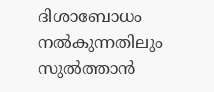ദിശാബോധം നൽകുന്നതിലും സുൽത്താൻ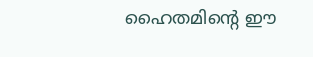ഹൈതമിന്‍റെ ഈ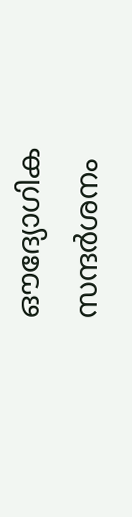ഔദ്യോഗിക സന്ദർശനം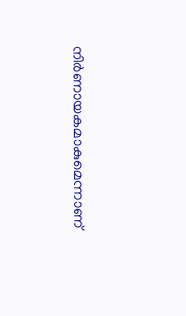നിർണായകമാകുമെന്നാണ്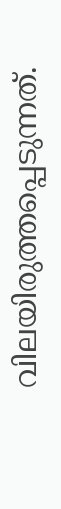വിലയിരുത്തപ്പെടുന്നത്.